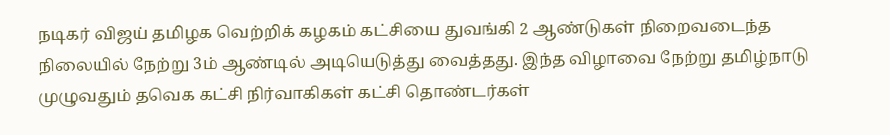நடிகர் விஜய் தமிழக வெற்றிக் கழகம் கட்சியை துவங்கி 2 ஆண்டுகள் நிறைவடைந்த நிலையில் நேற்று 3ம் ஆண்டில் அடியெடுத்து வைத்தது. இந்த விழாவை நேற்று தமிழ்நாடு முழுவதும் தவெக கட்சி நிர்வாகிகள் கட்சி தொண்டர்கள்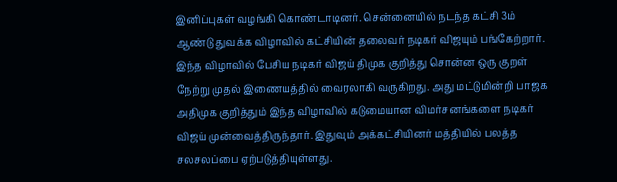இனிப்புகள் வழங்கி கொண்டாடினர். சென்னையில் நடந்த கட்சி 3ம் ஆண்டு துவக்க விழாவில் கட்சியின் தலைவர் நடிகர் விஜயும் பங்கேற்றார்.
இந்த விழாவில் பேசிய நடிகர் விஜய் திமுக குறித்து சொன்ன ஒரு குறள் நேற்று முதல் இணையத்தில் வைரலாகி வருகிறது. அது மட்டுமின்றி பாஜக அதிமுக குறித்தும் இந்த விழாவில் கடுமையான விமர்சனங்களை நடிகர் விஜய் முன்வைத்திருந்தார். இதுவும் அக்கட்சியினர் மத்தியில் பலத்த சலசலப்பை ஏற்படுத்தியுள்ளது.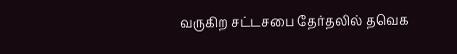வருகிற சட்டசபை தேர்தலில் தவெக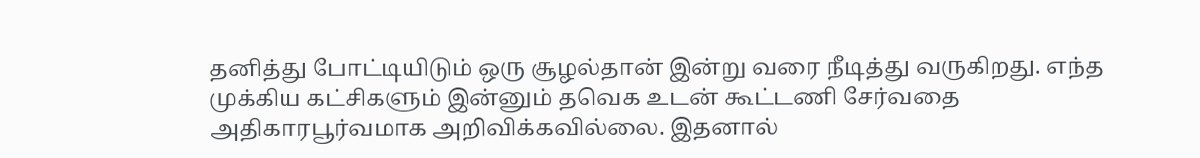தனித்து போட்டியிடும் ஒரு சூழல்தான் இன்று வரை நீடித்து வருகிறது. எந்த முக்கிய கட்சிகளும் இன்னும் தவெக உடன் கூட்டணி சேர்வதை அதிகாரபூர்வமாக அறிவிக்கவில்லை. இதனால்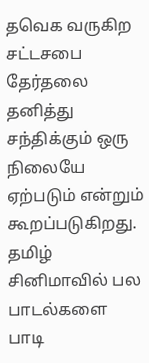தவெக வருகிற சட்டசபை தேர்தலை தனித்து சந்திக்கும் ஒரு நிலையே ஏற்படும் என்றும் கூறப்படுகிறது.
தமிழ் சினிமாவில் பல பாடல்களை பாடி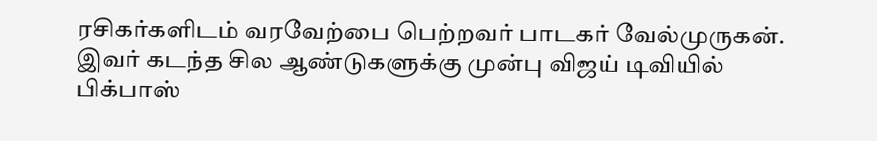ரசிகர்களிடம் வரவேற்பை பெற்றவர் பாடகர் வேல்முருகன். இவர் கடந்த சில ஆண்டுகளுக்கு முன்பு விஜய் டிவியில் பிக்பாஸ்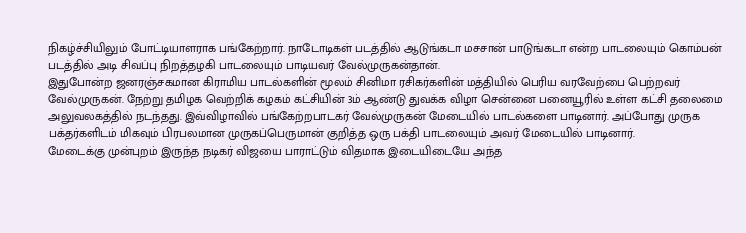நிகழ்ச்சியிலும் போட்டியாளராக பங்கேற்றார். நாடோடிகள் படத்தில் ஆடுங்கடா மசசான் பாடுங்கடா என்ற பாடலையும் கொம்பன் படத்தில் அடி சிவப்பு நிறத்தழகி பாடலையும் பாடியவர் வேல்முருகன்தான்.
இதுபோன்ற ஜனரஞ்சகமான கிராமிய பாடல்களின் மூலம் சினிமா ரசிகர்களின் மத்தியில் பெரிய வரவேற்பை பெற்றவர் வேல்முருகன். நேற்று தமிழக வெற்றிக் கழகம் கட்சியின் 3ம் ஆண்டு துவக்க விழா சென்னை பனையூரில் உள்ள கட்சி தலைமை அலுவலகத்தில் நடந்தது. இவ்விழாவில் பங்கேற்றபாடகர் வேல்முருகன் மேடையில் பாடல்களை பாடினார். அப்போது முருக பக்தர்களிடம் மிகவும் பிரபலமான முருகப்பெருமான் குறித்த ஒரு பக்தி பாடலையும் அவர் மேடையில் பாடினார்.
மேடைக்கு முன்புறம் இருந்த நடிகர் விஜயை பாராட்டும் விதமாக இடையிடையே அந்த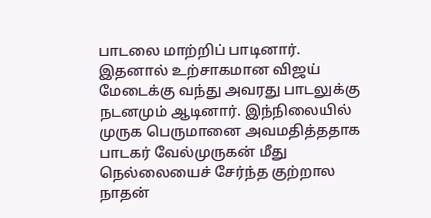பாடலை மாற்றிப் பாடினார். இதனால் உற்சாகமான விஜய் மேடைக்கு வந்து அவரது பாடலுக்கு நடனமும் ஆடினார். இந்நிலையில் முருக பெருமானை அவமதித்ததாக பாடகர் வேல்முருகன் மீது நெல்லையைச் சேர்ந்த குற்றால நாதன்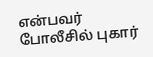என்பவர் போலீசில் புகார்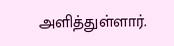அளித்துள்ளார்.